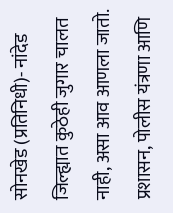सोनखेड (प्रतिनिधी)- नांदेड जिल्ह्यात कुठेही जुगार चालत नाही, असा आव आणला जातो. प्रशासन, पोलीस यंत्रणा आणि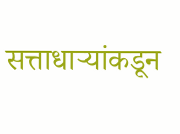सत्ताधाऱ्यांकडून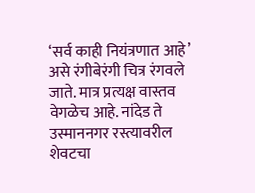‘सर्व काही नियंत्रणात आहे’ असे रंगीबेरंगी चित्र रंगवले जाते. मात्र प्रत्यक्ष वास्तव वेगळेच आहे. नांदेड ते उस्माननगर रस्त्यावरील शेवटचा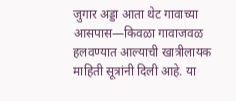जुगार अड्डा आता थेट गावाच्या आसपास—किवळा गावाजवळ हलवण्यात आल्याची खात्रीलायक माहिती सूत्रांनी दिली आहे. या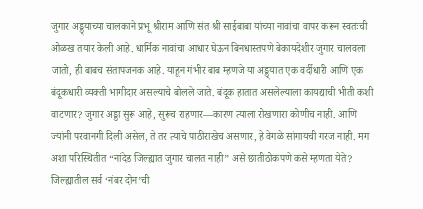जुगार अड्ड्याच्या चालकाने प्रभू श्रीराम आणि संत श्री साईबाबा यांच्या नावांचा वापर करून स्वतःची ओळख तयार केली आहे. धार्मिक नावांचा आधार घेऊन बिनधास्तपणे बेकायदेशीर जुगार चालवला जातो, ही बाबच संतापजनक आहे. याहून गंभीर बाब म्हणजे या अड्ड्यात एक वर्दीधारी आणि एक बंदूकधारी व्यक्ती भागीदार असल्याचे बोलले जाते. बंदूक हातात असलेल्याला कायद्याची भीती कशी वाटणार? जुगार अड्डा सुरू आहे, सुरूच राहणार—कारण त्याला रोखणारा कोणीच नाही. आणि ज्यांनी परवानगी दिली असेल, ते तर त्याचे पाठीराखेच असणार, हे वेगळे सांगायची गरज नाही. मग अशा परिस्थितीत “नांदेड जिल्ह्यात जुगार चालत नाही” असे छातीठोकपणे कसे म्हणता येते? जिल्ह्यातील सर्व ‘नंबर दोन’ची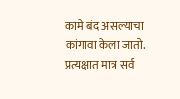कामे बंद असल्याचा कांगावा केला जातो. प्रत्यक्षात मात्र सर्व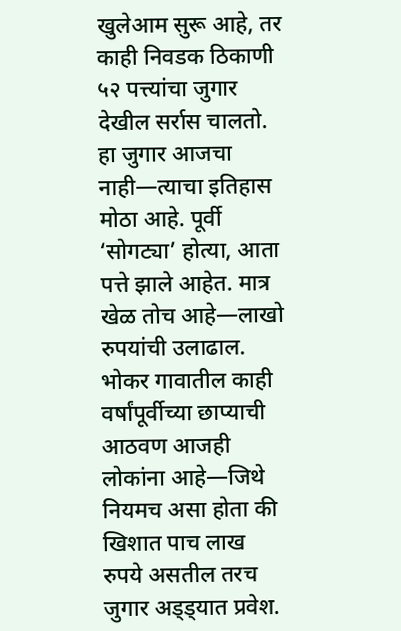खुलेआम सुरू आहे, तर काही निवडक ठिकाणी ५२ पत्त्यांचा जुगार देखील सर्रास चालतो. हा जुगार आजचा नाही—त्याचा इतिहास मोठा आहे. पूर्वी ‘सोगट्या’ होत्या, आता पत्ते झाले आहेत. मात्र खेळ तोच आहे—लाखो रुपयांची उलाढाल. भोकर गावातील काही वर्षांपूर्वीच्या छाप्याची आठवण आजही लोकांना आहे—जिथे नियमच असा होता की खिशात पाच लाख रुपये असतील तरच जुगार अड्ड्यात प्रवेश.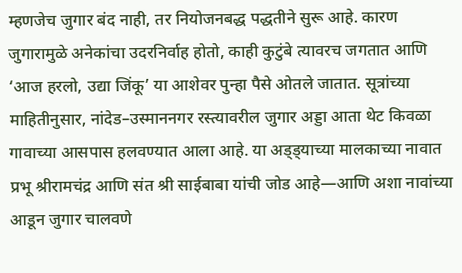म्हणजेच जुगार बंद नाही, तर नियोजनबद्ध पद्धतीने सुरू आहे. कारण जुगारामुळे अनेकांचा उदरनिर्वाह होतो, काही कुटुंबे त्यावरच जगतात आणि ‘आज हरलो, उद्या जिंकू’ या आशेवर पुन्हा पैसे ओतले जातात. सूत्रांच्या माहितीनुसार, नांदेड–उस्माननगर रस्त्यावरील जुगार अड्डा आता थेट किवळा गावाच्या आसपास हलवण्यात आला आहे. या अड्ड्याच्या मालकाच्या नावात प्रभू श्रीरामचंद्र आणि संत श्री साईबाबा यांची जोड आहे—आणि अशा नावांच्या आडून जुगार चालवणे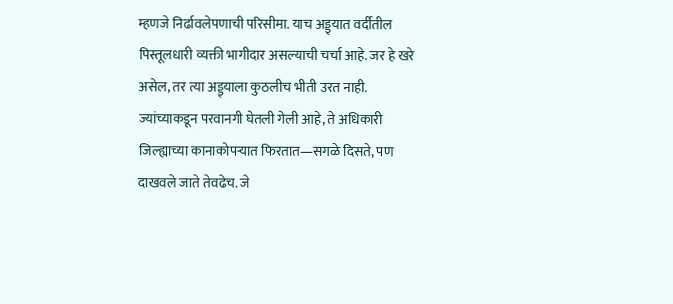म्हणजे निर्ढावलेपणाची परिसीमा. याच अड्ड्यात वर्दीतील पिस्तूलधारी व्यक्ती भागीदार असल्याची चर्चा आहे. जर हे खरे असेल, तर त्या अड्ड्याला कुठलीच भीती उरत नाही. ज्यांच्याकडून परवानगी घेतली गेली आहे, ते अधिकारी जिल्ह्याच्या कानाकोपऱ्यात फिरतात—सगळे दिसते, पण दाखवले जाते तेवढेच. जे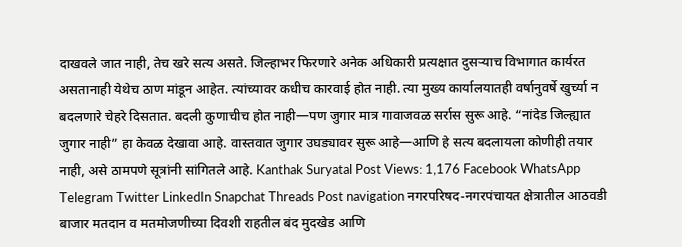दाखवले जात नाही, तेच खरे सत्य असते. जिल्हाभर फिरणारे अनेक अधिकारी प्रत्यक्षात दुसऱ्याच विभागात कार्यरत असतानाही येथेच ठाण मांडून आहेत. त्यांच्यावर कधीच कारवाई होत नाही. त्या मुख्य कार्यालयातही वर्षानुवर्षे खुर्च्या न बदलणारे चेहरे दिसतात. बदली कुणाचीच होत नाही—पण जुगार मात्र गावाजवळ सर्रास सुरू आहे. “नांदेड जिल्ह्यात जुगार नाही” हा केवळ देखावा आहे. वास्तवात जुगार उघड्यावर सुरू आहे—आणि हे सत्य बदलायला कोणीही तयार नाही, असे ठामपणे सूत्रांनी सांगितले आहे. Kanthak Suryatal Post Views: 1,176 Facebook WhatsApp Telegram Twitter LinkedIn Snapchat Threads Post navigation नगरपरिषद-नगरपंचायत क्षेत्रातील आठवडी बाजार मतदान व मतमोजणीच्या दिवशी राहतील बंद मुदखेड आणि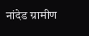नांदेड ग्रामीण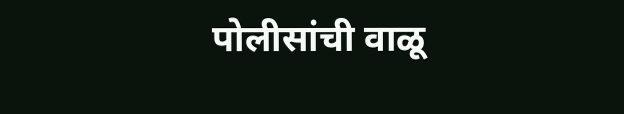पोलीसांची वाळू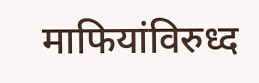माफियांविरुध्द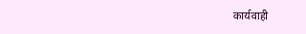कार्यवाही